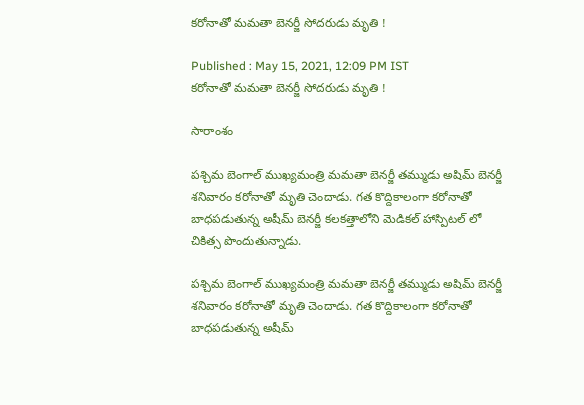కరోనాతో మమతా బెనర్జీ సోదరుడు మృతి !

Published : May 15, 2021, 12:09 PM IST
కరోనాతో మమతా బెనర్జీ సోదరుడు మృతి !

సారాంశం

పశ్చిమ బెంగాల్ ముఖ్యమంత్రి మమతా బెనర్జీ తమ్ముడు అషిమ్ బెనర్జీ శనివారం కరోనాతో మృతి చెందాడు. గత కొద్దికాలంగా కరోనాతో బాధపడుతున్న అషీమ్ బెనర్జీ కలకత్తాలోని మెడికల్ హాస్పిటల్ లో చికిత్స పొందుతున్నాడు.

పశ్చిమ బెంగాల్ ముఖ్యమంత్రి మమతా బెనర్జీ తమ్ముడు అషిమ్ బెనర్జీ శనివారం కరోనాతో మృతి చెందాడు. గత కొద్దికాలంగా కరోనాతో బాధపడుతున్న అషీమ్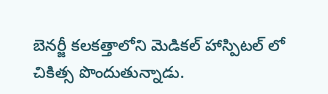బెనర్జీ కలకత్తాలోని మెడికల్ హాస్పిటల్ లో చికిత్స పొందుతున్నాడు.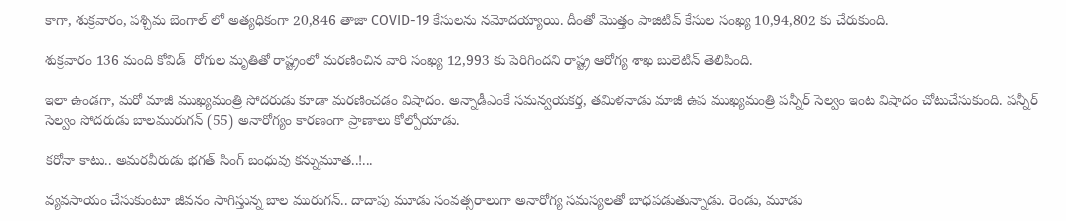కాగా, శుక్రవారం, పశ్చిమ బెంగాల్ లో అత్యధికంగా 20,846 తాజా COVID-19 కేసులను నమోదయ్యాయి. దీంతో మొత్తం పాజిటివ్ కేసుల సంఖ్య 10,94,802 కు చేరుకుంది.

శుక్రవారం 136 మంది కోవిడ్  రోగుల మృతితో రాష్ట్రంలో మరణించిన వారి సంఖ్య 12,993 కు పెరిగిందని రాష్ట్ర ఆరోగ్య శాఖ బులెటిన్ తెలిపింది.

ఇలా ఉండగా, మరో మాజీ ముఖ్యమంత్రి సోదరుడు కూడా మరణించడం విషాదం. అన్నాడీఎంకే సమన్వయకర్త, తమిళనాడు మాజీ ఉప ముఖ్యమంత్రి పన్నీర్ సెల్వం ఇంట విషాదం చోటుచేసుకుంది. పన్నీర్ సెల్వం సోదరుడు బాలమురుగన్ (55) అనారోగ్యం కారణంగా ప్రాణాలు కోల్పోయాడు.

కరోనా కాటు.. అమరవీరుడు భగత్ సింగ్ బంధువు కన్నుమూత..!...

వ్యవసాయం చేసుకుంటూ జీవనం సాగిస్తున్న బాల మురుగన్.. దాదాపు మూడు సంవత్సరాలుగా అనారోగ్య సమస్యలతో బాధపడుతున్నాడు. రెండు, మూడు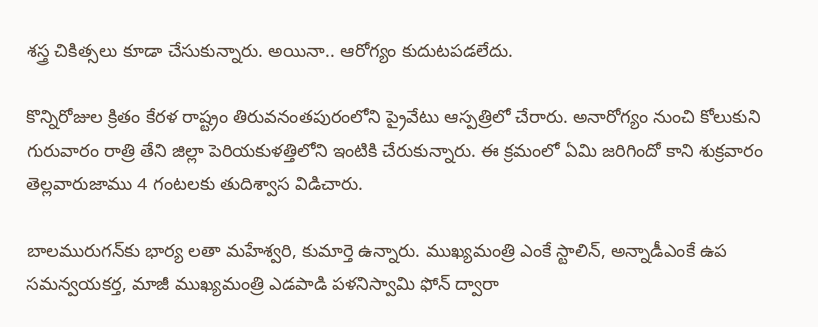శస్త్ర చికిత్సలు కూడా చేసుకున్నారు. అయినా.. ఆరోగ్యం కుదుటపడలేదు.

కొన్నిరోజుల క్రితం కేరళ రాష్ట్రం తిరువనంతపురంలోని ప్రైవేటు ఆస్పత్రిలో చేరారు. అనారోగ్యం నుంచి కోలుకుని గురువారం రాత్రి తేని జిల్లా పెరియకుళత్తిలోని ఇంటికి చేరుకున్నారు. ఈ క్రమంలో ఏమి జరిగిందో కాని శుక్రవారం తెల్లవారుజాము 4 గంటలకు తుదిశ్వాస విడిచారు.

బాలమురుగన్‌కు భార్య లతా మహేశ్వరి, కుమార్తె ఉన్నారు. ముఖ్యమంత్రి ఎంకే స్టాలిన్, అన్నాడీఎంకే ఉప సమన్వయకర్త, మాజీ ముఖ్యమంత్రి ఎడపాడి పళనిస్వామి ఫోన్‌ ద్వారా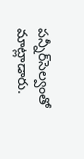పన్నీర్‌సెల్వంతో మాట్లాడారు.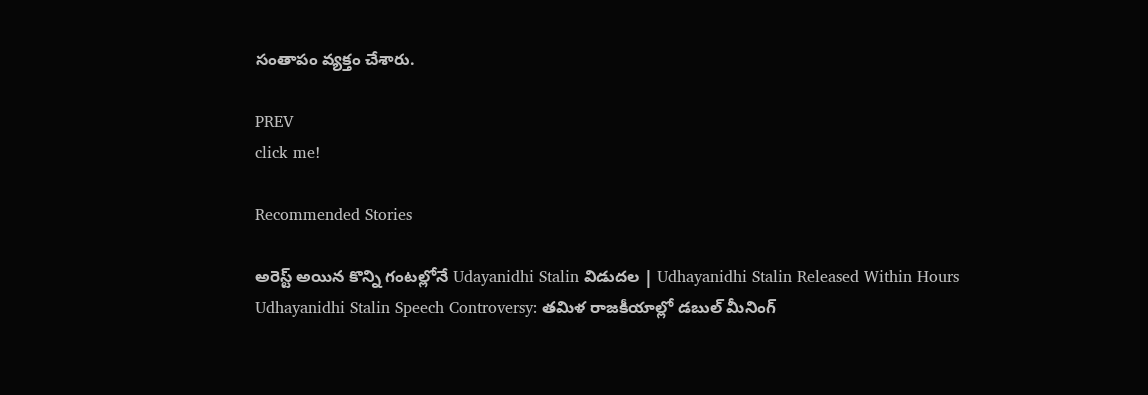సంతాపం వ్యక్తం చేశారు.

PREV
click me!

Recommended Stories

అరెస్ట్ అయిన కొన్ని గంటల్లోనే Udayanidhi Stalin విడుదల | Udhayanidhi Stalin Released Within Hours
Udhayanidhi Stalin Speech Controversy: తమిళ రాజకీయాల్లో డబుల్ మీనింగ్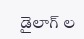డైలాగ్ ల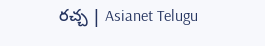రచ్చ | Asianet Telugu